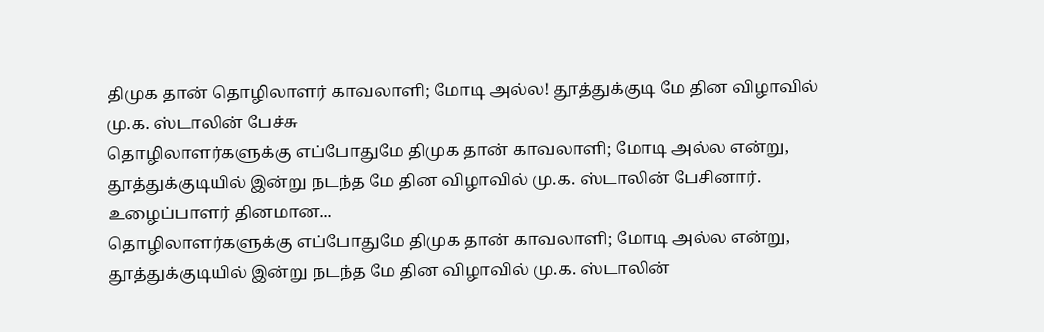திமுக தான் தொழிலாளர் காவலாளி; மோடி அல்ல! தூத்துக்குடி மே தின விழாவில் மு.க. ஸ்டாலின் பேச்சு
தொழிலாளர்களுக்கு எப்போதுமே திமுக தான் காவலாளி; மோடி அல்ல என்று, தூத்துக்குடியில் இன்று நடந்த மே தின விழாவில் மு.க. ஸ்டாலின் பேசினார். உழைப்பாளர் தினமான...
தொழிலாளர்களுக்கு எப்போதுமே திமுக தான் காவலாளி; மோடி அல்ல என்று, தூத்துக்குடியில் இன்று நடந்த மே தின விழாவில் மு.க. ஸ்டாலின்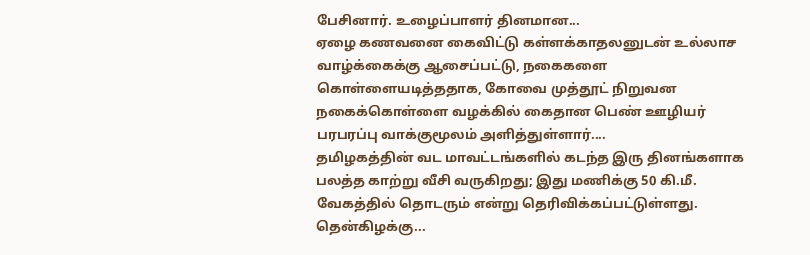பேசினார். உழைப்பாளர் தினமான...
ஏழை கணவனை கைவிட்டு கள்ளக்காதலனுடன் உல்லாச வாழ்க்கைக்கு ஆசைப்பட்டு, நகைகளை கொள்ளையடித்ததாக, கோவை முத்தூட் நிறுவன நகைக்கொள்ளை வழக்கில் கைதான பெண் ஊழியர் பரபரப்பு வாக்குமூலம் அளித்துள்ளார்....
தமிழகத்தின் வட மாவட்டங்களில் கடந்த இரு தினங்களாக பலத்த காற்று வீசி வருகிறது; இது மணிக்கு 50 கி.மீ. வேகத்தில் தொடரும் என்று தெரிவிக்கப்பட்டுள்ளது. தென்கிழக்கு...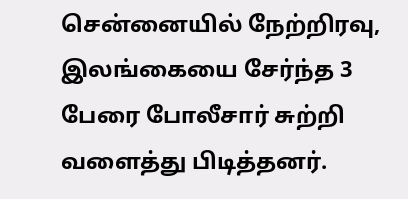சென்னையில் நேற்றிரவு, இலங்கையை சேர்ந்த 3 பேரை போலீசார் சுற்றி வளைத்து பிடித்தனர்.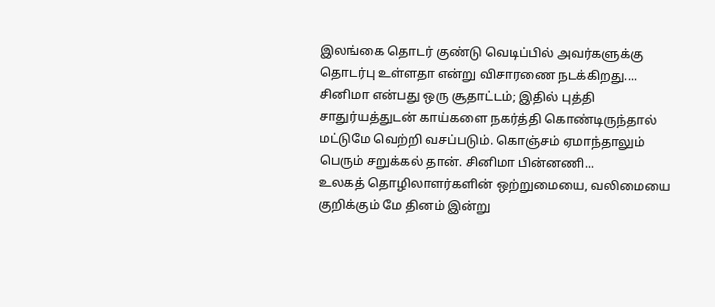இலங்கை தொடர் குண்டு வெடிப்பில் அவர்களுக்கு தொடர்பு உள்ளதா என்று விசாரணை நடக்கிறது....
சினிமா என்பது ஒரு சூதாட்டம்; இதில் புத்தி சாதுர்யத்துடன் காய்களை நகர்த்தி கொண்டிருந்தால் மட்டுமே வெற்றி வசப்படும். கொஞ்சம் ஏமாந்தாலும் பெரும் சறுக்கல் தான். சினிமா பின்னணி...
உலகத் தொழிலாளர்களின் ஒற்றுமையை, வலிமையை குறிக்கும் மே தினம் இன்று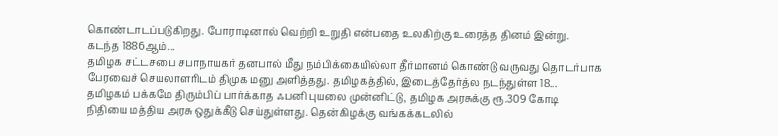கொண்டாடப்படுகிறது. போராடினால் வெற்றி உறுதி என்பதை உலகிற்கு உரைத்த தினம் இன்று. கடந்த 1886ஆம்...
தமிழக சட்டசபை சபாநாயகர் தனபால் மீது நம்பிக்கையில்லா தீர்மானம் கொண்டு வருவது தொடர்பாக பேரவைச் செயலாளரிடம் திமுக மனு அளித்தது. தமிழகத்தில், இடைத்தேர்த்ல நடந்துள்ள 18...
தமிழகம் பக்கமே திரும்பிப் பார்க்காத ஃபனி புயலை முன்னிட்டு, தமிழக அரசுக்கு ரூ.309 கோடி நிதியை மத்திய அரசு ஒதுக்கீடு செய்துள்ளது. தென்கிழக்கு வங்கக்கடலில்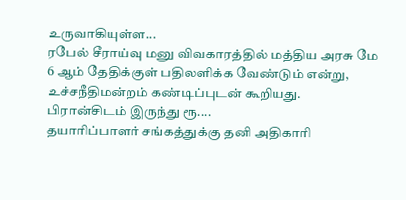உருவாகியுள்ள...
ரபேல் சீராய்வு மனு விவகாரத்தில் மத்திய அரசு மே 6 ஆம் தேதிக்குள் பதிலளிக்க வேண்டும் என்று, உச்சநீதிமன்றம் கண்டிப்புடன் கூறியது. பிரான்சிடம் இருந்து ரூ....
தயாரிப்பாளர் சங்கத்துக்கு தனி அதிகாரி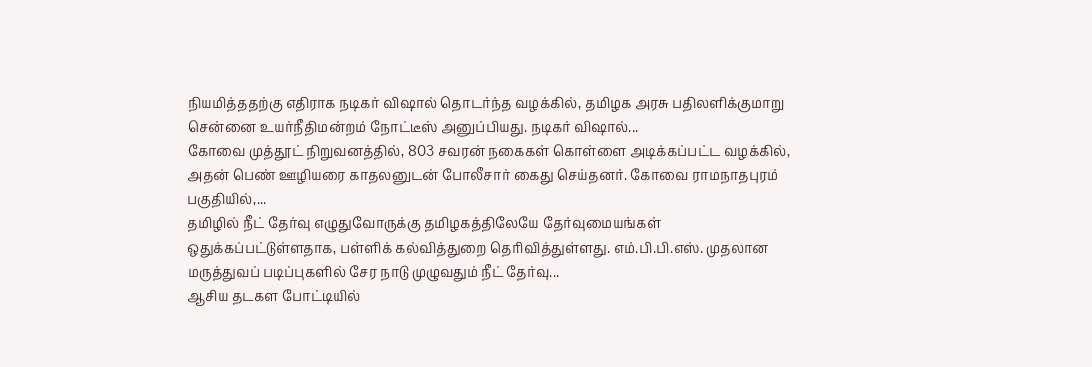நியமித்ததற்கு எதிராக நடிகர் விஷால் தொடர்ந்த வழக்கில், தமிழக அரசு பதிலளிக்குமாறு சென்னை உயர்நீதிமன்றம் நோட்டீஸ் அனுப்பியது. நடிகர் விஷால்...
கோவை முத்தூட் நிறுவனத்தில், 803 சவரன் நகைகள் கொள்ளை அடிக்கப்பட்ட வழக்கில், அதன் பெண் ஊழியரை காதலனுடன் போலீசார் கைது செய்தனர். கோவை ராமநாதபுரம் பகுதியில்,...
தமிழில் நீட் தேர்வு எழுதுவோருக்கு தமிழகத்திலேயே தேர்வுமையங்கள் ஒதுக்கப்பட்டுள்ளதாக, பள்ளிக் கல்வித்துறை தெரிவித்துள்ளது. எம்.பி.பி.எஸ். முதலான மருத்துவப் படிப்புகளில் சேர நாடு முழுவதும் நீட் தேர்வு...
ஆசிய தடகள போட்டியில்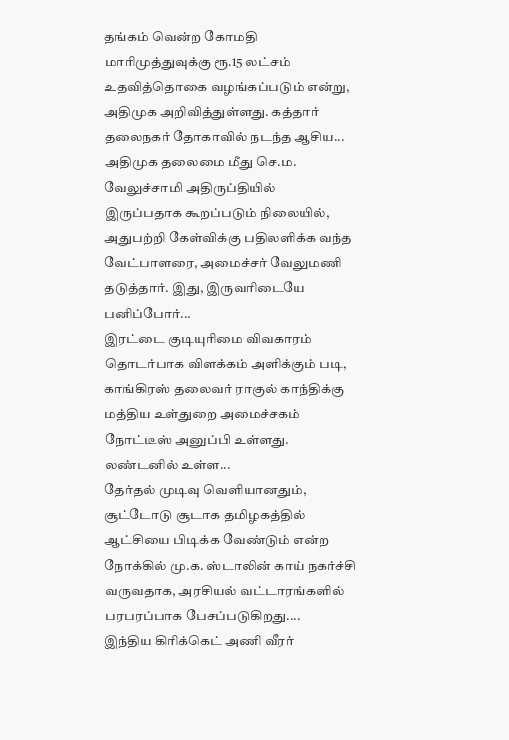தங்கம் வென்ற கோமதி மாரிமுத்துவுக்கு ரூ.15 லட்சம் உதவித்தொகை வழங்கப்படும் என்று, அதிமுக அறிவித்துள்ளது. கத்தார் தலைநகர் தோகாவில் நடந்த ஆசிய...
அதிமுக தலைமை மீது செ.ம. வேலுச்சாமி அதிருப்தியில் இருப்பதாக கூறப்படும் நிலையில், அதுபற்றி கேள்விக்கு பதிலளிக்க வந்த வேட்பாளரை, அமைச்சர் வேலுமணி தடுத்தார். இது, இருவரிடையே பனிப்போர்...
இரட்டை குடியுரிமை விவகாரம் தொடர்பாக விளக்கம் அளிக்கும் படி, காங்கிரஸ் தலைவர் ராகுல் காந்திக்கு மத்திய உள்துறை அமைச்சகம் நோட்டீஸ் அனுப்பி உள்ளது. லண்டனில் உள்ள...
தேர்தல் முடிவு வெளியானதும், சூட்டோடு சூடாக தமிழகத்தில் ஆட்சியை பிடிக்க வேண்டும் என்ற நோக்கில் மு.க. ஸ்டாலின் காய் நகர்ச்சி வருவதாக, அரசியல் வட்டாரங்களில் பரபரப்பாக பேசப்படுகிறது....
இந்திய கிரிக்கெட் அணி வீரர்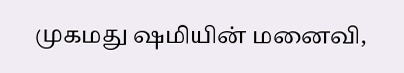முகமது ஷமியின் மனைவி,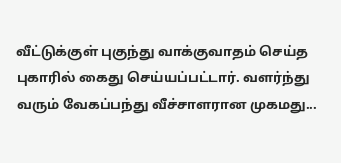வீட்டுக்குள் புகுந்து வாக்குவாதம் செய்த புகாரில் கைது செய்யப்பட்டார். வளர்ந்து வரும் வேகப்பந்து வீச்சாளரான முகமது...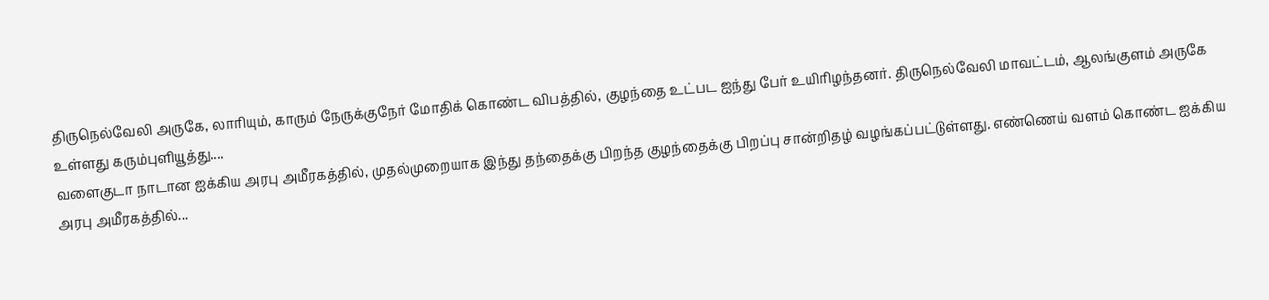திருநெல்வேலி அருகே, லாரியும், காரும் நேருக்குநேர் மோதிக் கொண்ட விபத்தில், குழந்தை உட்பட ஐந்து பேர் உயிரிழந்தனர். திருநெல்வேலி மாவட்டம், ஆலங்குளம் அருகே உள்ளது கரும்புளியூத்து....
வளைகுடா நாடான ஐக்கிய அரபு அமீரகத்தில், முதல்முறையாக இந்து தந்தைக்கு பிறந்த குழந்தைக்கு பிறப்பு சான்றிதழ் வழங்கப்பட்டுள்ளது. எண்ணெய் வளம் கொண்ட ஐக்கிய அரபு அமீரகத்தில்...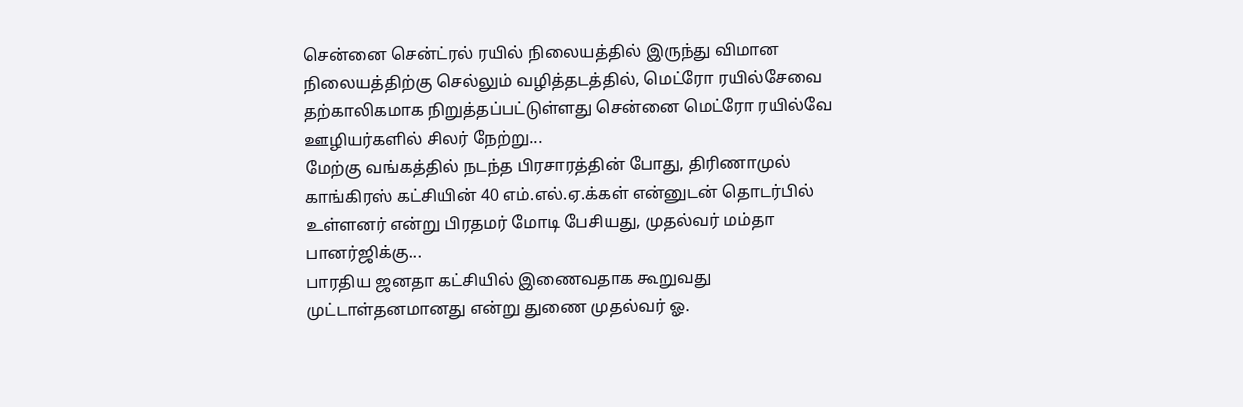சென்னை சென்ட்ரல் ரயில் நிலையத்தில் இருந்து விமான நிலையத்திற்கு செல்லும் வழித்தடத்தில், மெட்ரோ ரயில்சேவை தற்காலிகமாக நிறுத்தப்பட்டுள்ளது சென்னை மெட்ரோ ரயில்வே ஊழியர்களில் சிலர் நேற்று...
மேற்கு வங்கத்தில் நடந்த பிரசாரத்தின் போது, திரிணாமுல் காங்கிரஸ் கட்சியின் 40 எம்.எல்.ஏ.க்கள் என்னுடன் தொடர்பில் உள்ளனர் என்று பிரதமர் மோடி பேசியது, முதல்வர் மம்தா பானர்ஜிக்கு...
பாரதிய ஜனதா கட்சியில் இணைவதாக கூறுவது முட்டாள்தனமானது என்று துணை முதல்வர் ஓ.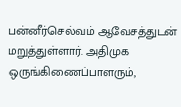பன்னீர்செல்வம் ஆவேசத்துடன் மறுத்துள்ளார். அதிமுக ஒருங்கிணைப்பாளரும்,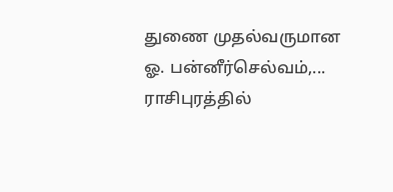துணை முதல்வருமான ஓ. பன்னீர்செல்வம்,...
ராசிபுரத்தில்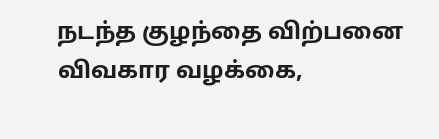நடந்த குழந்தை விற்பனை விவகார வழக்கை,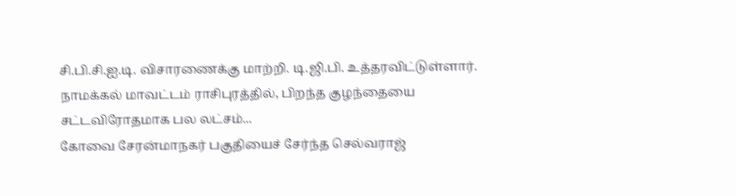சி.பி.சி.ஐ.டி. விசாரணைக்கு மாற்றி. டி.ஜி.பி. உத்தரவிட்டுள்ளார். நாமக்கல் மாவட்டம் ராசிபுரத்தில், பிறந்த குழந்தையை சட்டவிரோதமாக பல லட்சம்...
கோவை சேரன்மாநகர் பகுதியைச் சேர்ந்த செல்வராஜ்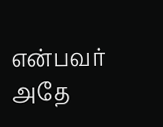என்பவர் அதே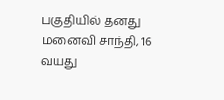பகுதியில் தனது மனைவி சாந்தி, 16 வயது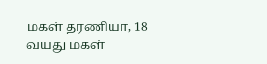மகள் தரணியா, 18 வயது மகள்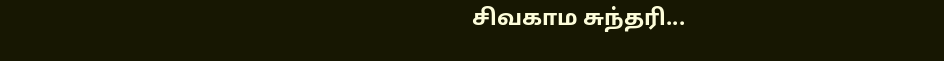சிவகாம சுந்தரி...